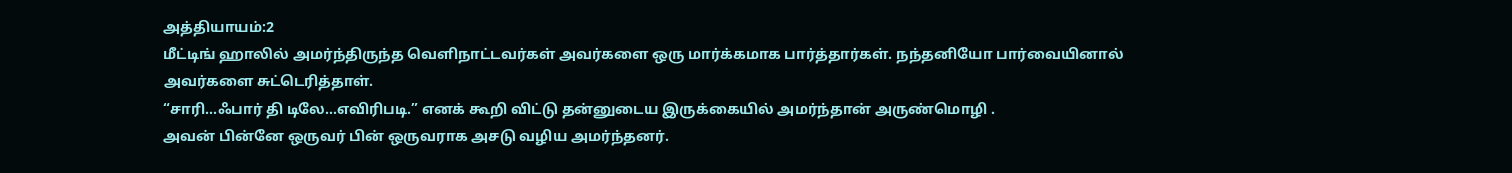அத்தியாயம்:2
மீட்டிங் ஹாலில் அமர்ந்திருந்த வெளிநாட்டவர்கள் அவர்களை ஒரு மார்க்கமாக பார்த்தார்கள். நந்தனியோ பார்வையினால் அவர்களை சுட்டெரித்தாள்.
“சாரி...ஃபார் தி டிலே…எவிரிபடி.” எனக் கூறி விட்டு தன்னுடைய இருக்கையில் அமர்ந்தான் அருண்மொழி .
அவன் பின்னே ஒருவர் பின் ஒருவராக அசடு வழிய அமர்ந்தனர்.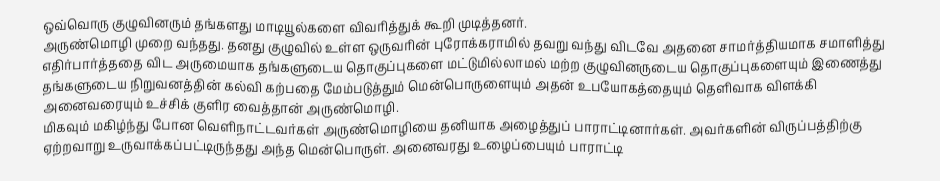ஒவ்வொரு குழுவினரும் தங்களது மாடியூல்களை விவரித்துக் கூறி முடித்தனர்.
அருண்மொழி முறை வந்தது. தனது குழுவில் உள்ள ஒருவரின் புரோக்கராமில் தவறு வந்து விடவே அதனை சாமர்த்தியமாக சமாளித்து எதிர்பார்த்ததை விட அருமையாக தங்களுடைய தொகுப்புகளை மட்டுமில்லாமல் மற்ற குழுவினருடைய தொகுப்புகளையும் இணைத்து தங்களுடைய நிறுவனத்தின் கல்வி கற்பதை மேம்படுத்தும் மென்பொருளையும் அதன் உபயோகத்தையும் தெளிவாக விளக்கி அனைவரையும் உச்சிக் குளிர வைத்தான் அருண்மொழி.
மிகவும் மகிழ்ந்து போன வெளிநாட்டவர்கள் அருண்மொழியை தனியாக அழைத்துப் பாராட்டினார்கள். அவர்களின் விருப்பத்திற்கு ஏற்றவாறு உருவாக்கப்பட்டிருந்தது அந்த மென்பொருள். அனைவரது உழைப்பையும் பாராட்டி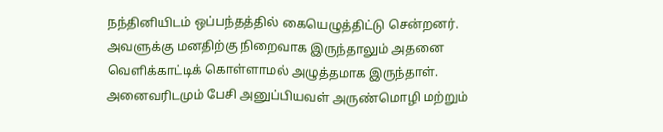நந்தினியிடம் ஒப்பந்தத்தில் கையெழுத்திட்டு சென்றனர்.
அவளுக்கு மனதிற்கு நிறைவாக இருந்தாலும் அதனை வெளிக்காட்டிக் கொள்ளாமல் அழுத்தமாக இருந்தாள்.
அனைவரிடமும் பேசி அனுப்பியவள் அருண்மொழி மற்றும்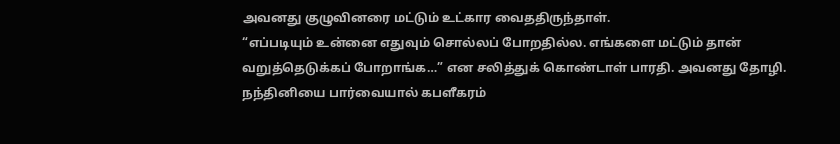அவனது குழுவினரை மட்டும் உட்கார வைததிருந்தாள்.
“எப்படியும் உன்னை எதுவும் சொல்லப் போறதில்ல. எங்களை மட்டும் தான் வறுத்தெடுக்கப் போறாங்க…” என சலித்துக் கொண்டாள் பாரதி. அவனது தோழி.
நந்தினியை பார்வையால் கபளீகரம்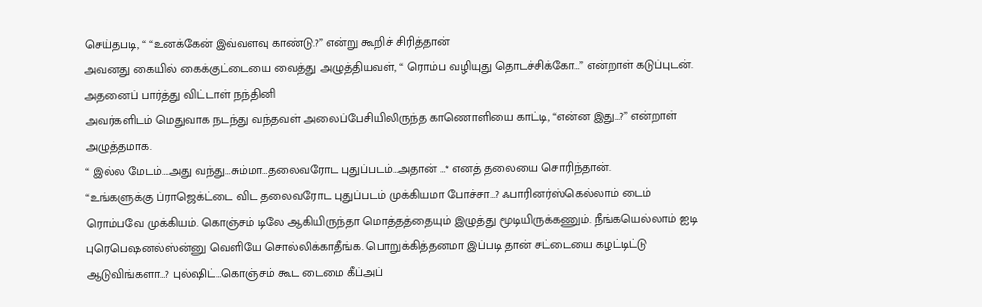செய்தபடி, “ “உனக்கேன் இவ்வளவு காண்டு.?” என்று கூறிச் சிரித்தான்
அவனது கையில் கைக்குட்டையை வைத்து அழுத்தியவள், “ ரொம்ப வழியுது தொடச்சிக்கோ…” என்றாள் கடுப்புடன்.
அதனைப் பார்த்து விட்டாள் நந்தினி
அவர்களிடம் மெதுவாக நடந்து வந்தவள் அலைப்பேசியிலிருந்த காணொளியை காட்டி, “என்ன இது…?” என்றாள் அழுத்தமாக.
“ இல்ல மேடம்….அது வந்து…சும்மா…தலைவரோட புதுப்படம்…அதான் …* எனத் தலையை சொரிந்தான்.
“உங்களுக்கு ப்ராஜெக்ட்டை விட தலைவரோட புதுப்படம் முக்கியமா போச்சா…? ஃபாரினர்ஸ்கெல்லாம் டைம் ரொம்பவே முக்கியம். கொஞ்சம் டிலே ஆகியிருந்தா மொத்தத்தையும் இழுத்து மூடியிருக்கணும். நீங்கயெல்லாம் ஐடி புரெபெஷனல்ஸ்ன்னு வெளியே சொல்லிக்காதீங்க. பொறுக்கித்தனமா இப்படி தான் சட்டையை கழட்டிட்டு ஆடுவிங்களா…? புல்ஷிட்…கொஞ்சம் கூட டைமை கீப்அப்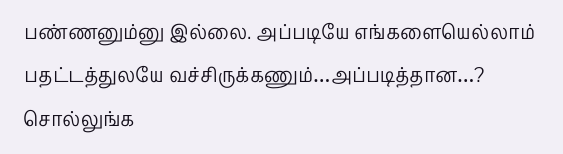பண்ணனும்னு இல்லை. அப்படியே எங்களையெல்லாம் பதட்டத்துலயே வச்சிருக்கணும்…அப்படித்தான…? சொல்லுங்க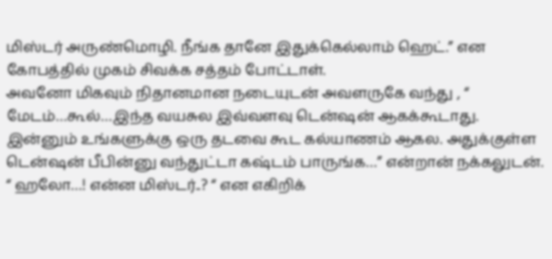மிஸ்டர் அருண்மொழி. நீங்க தானே இதுக்கெல்லாம் ஹெட்.” என கோபத்தில் முகம் சிவக்க சத்தம் போட்டாள்.
அவனோ மிகவும் நிதானமான நடையுடன் அவளருகே வந்து , “ மேடம்…கூல்…இந்த வயசுல இவ்வளவு டென்ஷன் ஆகக்கூடாது. இன்னும் உங்களுக்கு ஒரு தடவை கூட கல்யாணம் ஆகல. அதுக்குள்ள டென்ஷன் பீபின்னு வந்துட்டா கஷ்டம் பாருங்க…” என்றான் நக்கலுடன்.
“ ஹலோ…! என்ன மிஸ்டர்..? “ என எகிறிக்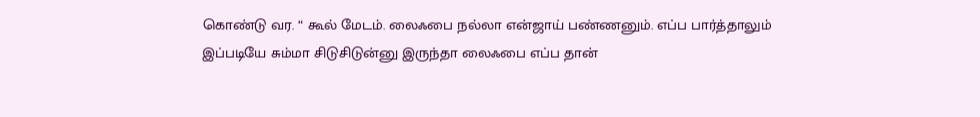கொண்டு வர. “ கூல் மேடம். லைஃபை நல்லா என்ஜாய் பண்ணனும். எப்ப பார்த்தாலும் இப்படியே சும்மா சிடுசிடுன்னு இருந்தா லைஃபை எப்ப தான்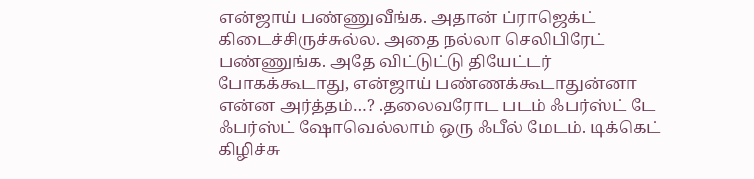என்ஜாய் பண்ணுவீங்க. அதான் ப்ராஜெக்ட் கிடைச்சிருச்சுல்ல. அதை நல்லா செலிபிரேட் பண்ணுங்க. அதே விட்டுட்டு தியேட்டர் போகக்கூடாது, என்ஜாய் பண்ணக்கூடாதுன்னா என்ன அர்த்தம்…? .தலைவரோட படம் ஃபர்ஸ்ட் டே ஃபர்ஸ்ட் ஷோவெல்லாம் ஒரு ஃபீல் மேடம். டிக்கெட் கிழிச்சு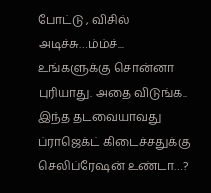போட்டு , விசில் அடிச்சு…ம்ம்ச்... உங்களுக்கு சொன்னா புரியாது. அதை விடுங்க.. இந்த தடவையாவது ப்ராஜெக்ட் கிடைச்சதுக்கு செலிப்ரேஷன் உண்டா…?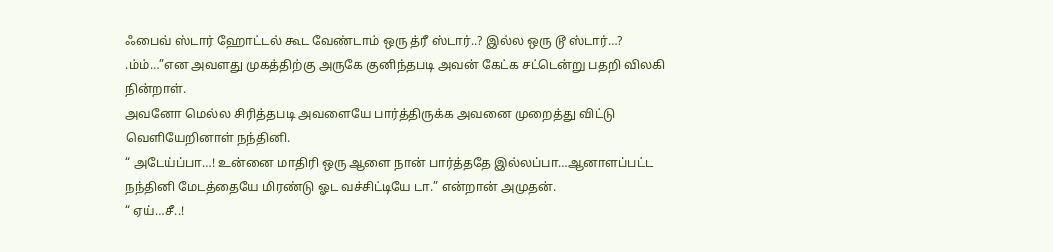ஃபைவ் ஸ்டார் ஹோட்டல் கூட வேண்டாம் ஒரு த்ரீ ஸ்டார்..? இல்ல ஒரு டூ ஸ்டார்…? .ம்ம்…”என அவளது முகத்திற்கு அருகே குனிந்தபடி அவன் கேட்க சட்டென்று பதறி விலகி நின்றாள்.
அவனோ மெல்ல சிரித்தபடி அவளையே பார்த்திருக்க அவனை முறைத்து விட்டு வெளியேறினாள் நந்தினி.
“ அடேய்ப்பா…! உன்னை மாதிரி ஒரு ஆளை நான் பார்த்ததே இல்லப்பா…ஆனாளப்பட்ட நந்தினி மேடத்தையே மிரண்டு ஓட வச்சிட்டியே டா.” என்றான் அமுதன்.
“ ஏய்…சீ..!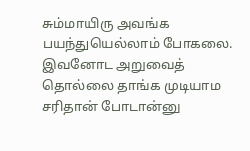சும்மாயிரு அவங்க பயந்துயெல்லாம் போகலை. இவனோட அறுவைத் தொல்லை தாங்க முடியாம சரிதான் போடான்னு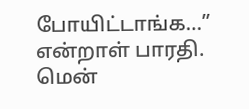போயிட்டாங்க…” என்றாள் பாரதி.
மென்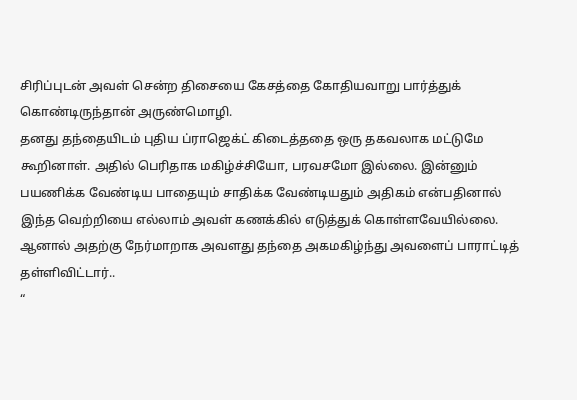சிரிப்புடன் அவள் சென்ற திசையை கேசத்தை கோதியவாறு பார்த்துக் கொண்டிருந்தான் அருண்மொழி.
தனது தந்தையிடம் புதிய ப்ராஜெக்ட் கிடைத்ததை ஒரு தகவலாக மட்டுமே கூறினாள். அதில் பெரிதாக மகிழ்ச்சியோ, பரவசமோ இல்லை. இன்னும் பயணிக்க வேண்டிய பாதையும் சாதிக்க வேண்டியதும் அதிகம் என்பதினால் இந்த வெற்றியை எல்லாம் அவள் கணக்கில் எடுத்துக் கொள்ளவேயில்லை. ஆனால் அதற்கு நேர்மாறாக அவளது தந்தை அகமகிழ்ந்து அவளைப் பாராட்டித் தள்ளிவிட்டார்..
“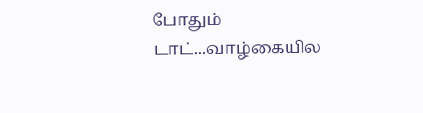போதும் டாட்...வாழ்கையில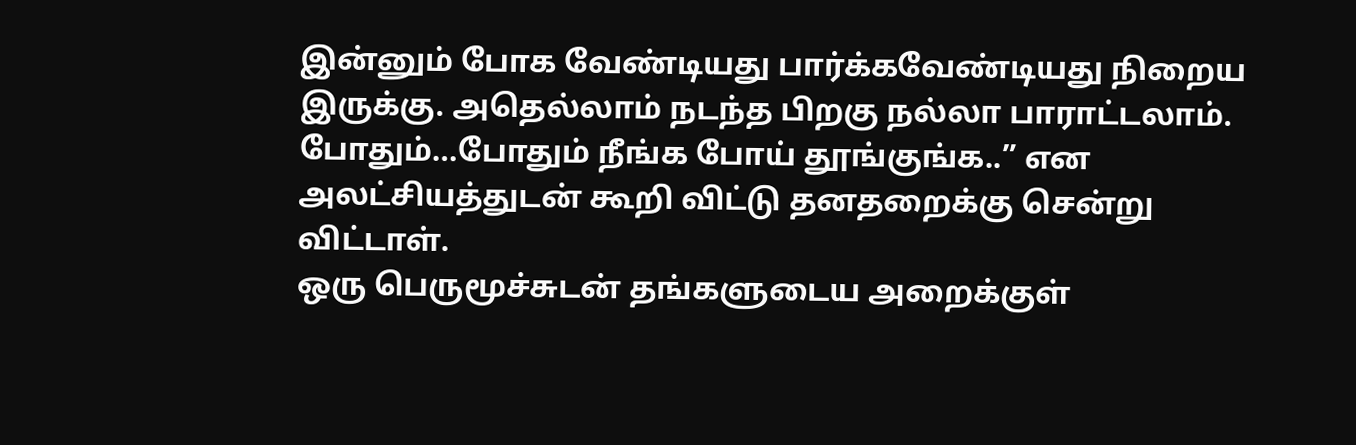இன்னும் போக வேண்டியது பார்க்கவேண்டியது நிறைய இருக்கு. அதெல்லாம் நடந்த பிறகு நல்லா பாராட்டலாம். போதும்…போதும் நீங்க போய் தூங்குங்க..” என அலட்சியத்துடன் கூறி விட்டு தனதறைக்கு சென்று விட்டாள்.
ஒரு பெருமூச்சுடன் தங்களுடைய அறைக்குள்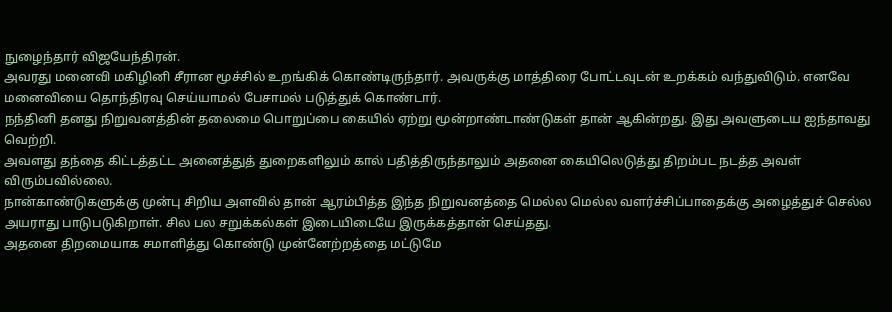நுழைந்தார் விஜயேந்திரன்.
அவரது மனைவி மகிழினி சீரான மூச்சில் உறங்கிக் கொண்டிருந்தார். அவருக்கு மாத்திரை போட்டவுடன் உறக்கம் வந்துவிடும். எனவே மனைவியை தொந்திரவு செய்யாமல் பேசாமல் படுத்துக் கொண்டார்.
நந்தினி தனது நிறுவனத்தின் தலைமை பொறுப்பை கையில் ஏற்று மூன்றாண்டாண்டுகள் தான் ஆகின்றது. இது அவளுடைய ஐந்தாவது வெற்றி.
அவளது தந்தை கிட்டத்தட்ட அனைத்துத் துறைகளிலும் கால் பதித்திருந்தாலும் அதனை கையிலெடுத்து திறம்பட நடத்த அவள் விரும்பவில்லை.
நான்காண்டுகளுக்கு முன்பு சிறிய அளவில் தான் ஆரம்பித்த இந்த நிறுவனத்தை மெல்ல மெல்ல வளர்ச்சிப்பாதைக்கு அழைத்துச் செல்ல அயராது பாடுபடுகிறாள். சில பல சறுக்கல்கள் இடையிடையே இருக்கத்தான் செய்தது.
அதனை திறமையாக சமாளித்து கொண்டு முன்னேற்றத்தை மட்டுமே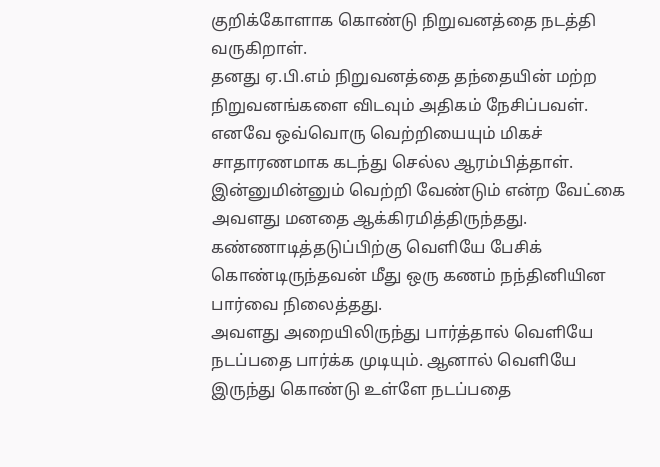குறிக்கோளாக கொண்டு நிறுவனத்தை நடத்தி வருகிறாள்.
தனது ஏ.பி.எம் நிறுவனத்தை தந்தையின் மற்ற நிறுவனங்களை விடவும் அதிகம் நேசிப்பவள். எனவே ஒவ்வொரு வெற்றியையும் மிகச் சாதாரணமாக கடந்து செல்ல ஆரம்பித்தாள். இன்னுமின்னும் வெற்றி வேண்டும் என்ற வேட்கை அவளது மனதை ஆக்கிரமித்திருந்தது.
கண்ணாடித்தடுப்பிற்கு வெளியே பேசிக் கொண்டிருந்தவன் மீது ஒரு கணம் நந்தினியின பார்வை நிலைத்தது.
அவளது அறையிலிருந்து பார்த்தால் வெளியே நடப்பதை பார்க்க முடியும். ஆனால் வெளியே இருந்து கொண்டு உள்ளே நடப்பதை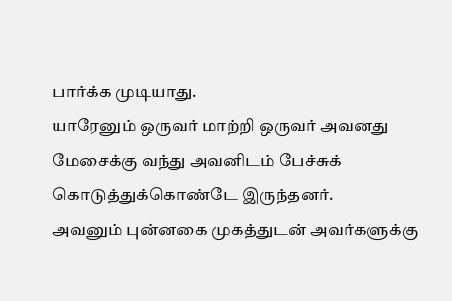பார்க்க முடியாது.
யாரேனும் ஒருவர் மாற்றி ஒருவர் அவனது மேசைக்கு வந்து அவனிடம் பேச்சுக் கொடுத்துக்கொண்டே இருந்தனர்.
அவனும் புன்னகை முகத்துடன் அவர்களுக்கு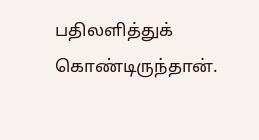பதிலளித்துக் கொண்டிருந்தான்.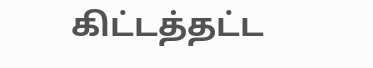கிட்டத்தட்ட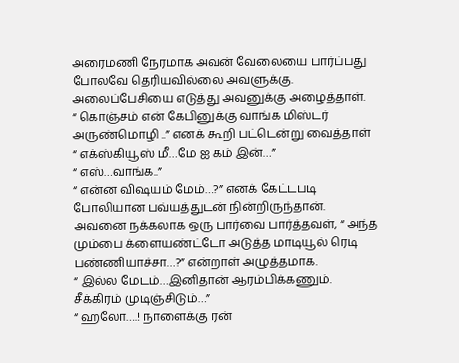அரைமணி நேரமாக அவன் வேலையை பார்ப்பது போலவே தெரியவில்லை அவளுக்கு.
அலைப்பேசியை எடுத்து அவனுக்கு அழைத்தாள்.
“ கொஞ்சம் என் கேபினுக்கு வாங்க மிஸ்டர் அருண்மொழி ..” எனக் கூறி பட்டென்று வைத்தாள்
“ எக்ஸ்கியூஸ் மீ…மே ஐ கம் இன்…”
“ எஸ்…வாங்க..”
“ என்ன விஷயம் மேம்…?” எனக் கேட்டபடி போலியான பவ்யத்துடன் நின்றிருந்தான்.
அவனை நக்கலாக ஒரு பார்வை பார்த்தவள், “ அந்த மும்பை க்ளையண்ட்டோ அடுத்த மாடியூல் ரெடி பண்ணியாச்சா…?” என்றாள் அழுத்தமாக.
“ இல்ல மேடம்…இனிதான் ஆரம்பிக்கணும். சீக்கிரம் முடிஞ்சிடும்…”
“ ஹலோ….! நாளைக்கு ரன்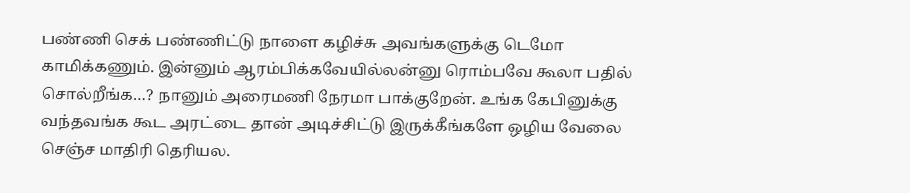பண்ணி செக் பண்ணிட்டு நாளை கழிச்சு அவங்களுக்கு டெமோ காமிக்கணும். இன்னும் ஆரம்பிக்கவேயில்லன்னு ரொம்பவே கூலா பதில் சொல்றீங்க…? நானும் அரைமணி நேரமா பாக்குறேன். உங்க கேபினுக்கு வந்தவங்க கூட அரட்டை தான் அடிச்சிட்டு இருக்கீங்களே ஒழிய வேலை செஞ்ச மாதிரி தெரியல.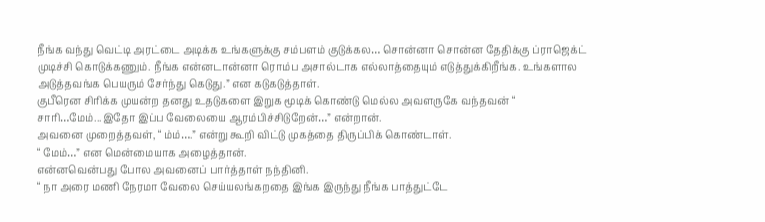நீங்க வந்து வெட்டி அரட்டை அடிக்க உங்களுக்கு சம்பளம் குடுக்கல… சொன்னா சொன்ன தேதிக்கு ப்ராஜெக்ட் முடிச்சி கொடுக்கணும். நீங்க என்னடான்னா ரொம்ப அசால்டாக எல்லாத்தையும் எடுத்துக்கிறீங்க. உங்களால அடுத்தவங்க பெயரும் சேர்ந்து கெடுது.” என கடுகடுத்தாள்.
குபீரென சிரிக்க முயன்ற தனது உதடுகளை இறுக மூடிக் கொண்டு மெல்ல அவளருகே வந்தவன் “ சாரி…மேம்...இதோ இப்ப வேலையை ஆரம்பிச்சிடுறேன்…” என்றான்.
அவனை முறைத்தவள், “ ம்ம்….” என்று கூறி விட்டு முகத்தை திருப்பிக் கொண்டாள்.
“ மேம்…” என மென்மையாக அழைத்தான்.
என்னவென்பது போல அவனைப் பார்த்தாள் நந்தினி.
“ நா அரை மணி நேரமா வேலை செய்யலங்கறதை இங்க இருந்து நீங்க பாத்துட்டே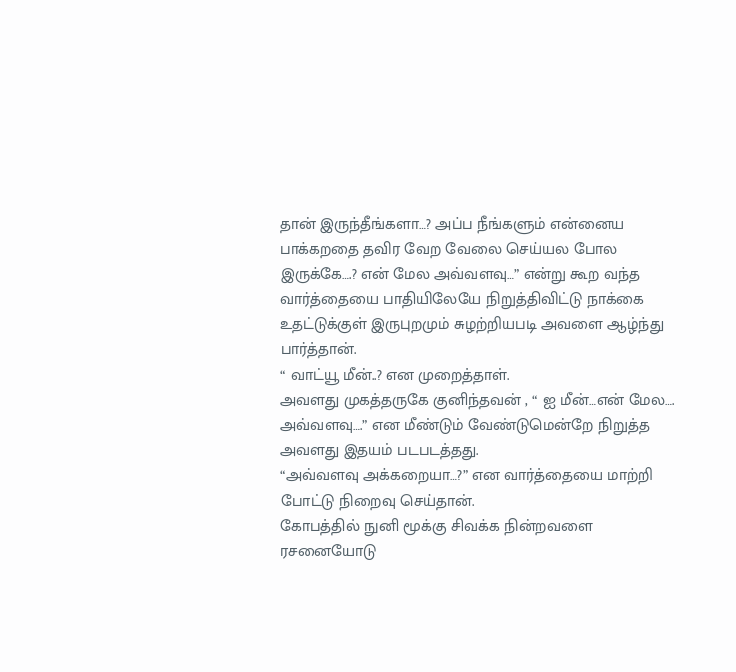தான் இருந்தீங்களா…? அப்ப நீங்களும் என்னைய பாக்கறதை தவிர வேற வேலை செய்யல போல இருக்கே….? என் மேல அவ்வளவு…” என்று கூற வந்த வார்த்தையை பாதியிலேயே நிறுத்திவிட்டு நாக்கை உதட்டுக்குள் இருபுறமும் சுழற்றியபடி அவளை ஆழ்ந்து பார்த்தான்.
“ வாட்யூ மீன்..? என முறைத்தாள்.
அவளது முகத்தருகே குனிந்தவன் , “ ஐ மீன்…என் மேல…. அவ்வளவு….” என மீண்டும் வேண்டுமென்றே நிறுத்த அவளது இதயம் படபடத்தது.
“அவ்வளவு அக்கறையா…?” என வார்த்தையை மாற்றி போட்டு நிறைவு செய்தான்.
கோபத்தில் நுனி மூக்கு சிவக்க நின்றவளை ரசனையோடு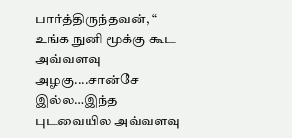பார்த்திருந்தவன், “ உங்க நுனி மூக்கு கூட அவ்வளவு அழகு....சான்சே இல்ல…இந்த புடவையில அவ்வளவு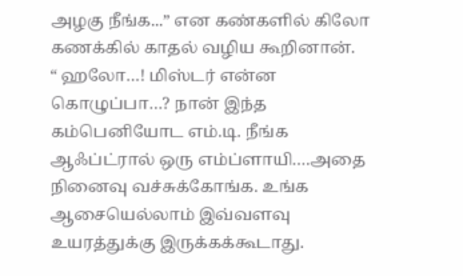அழகு நீங்க...” என கண்களில் கிலோ கணக்கில் காதல் வழிய கூறினான்.
“ ஹலோ…! மிஸ்டர் என்ன கொழுப்பா…? நான் இந்த கம்பெனியோட எம்.டி. நீங்க ஆஃப்ட்ரால் ஒரு எம்ப்ளாயி….அதை நினைவு வச்சுக்கோங்க. உங்க ஆசையெல்லாம் இவ்வளவு உயரத்துக்கு இருக்கக்கூடாது.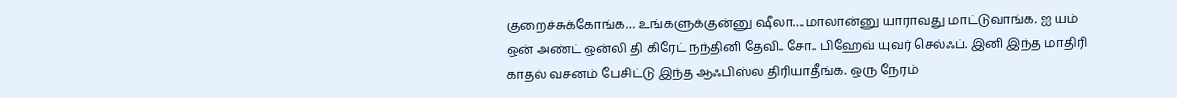குறைச்சுக்கோங்க… உங்களுக்குன்னு ஷீலா….மாலான்னு யாராவது மாட்டுவாங்க. ஐ யம் ஒன் அண்ட் ஒன்லி தி கிரேட் நந்தினி தேவி.. சோ.. பிஹேவ் யுவர் செல்ஃப். இனி இந்த மாதிரி காதல் வசனம் பேசிட்டு இந்த ஆஃபிஸ்ல திரியாதீங்க. ஒரு நேரம்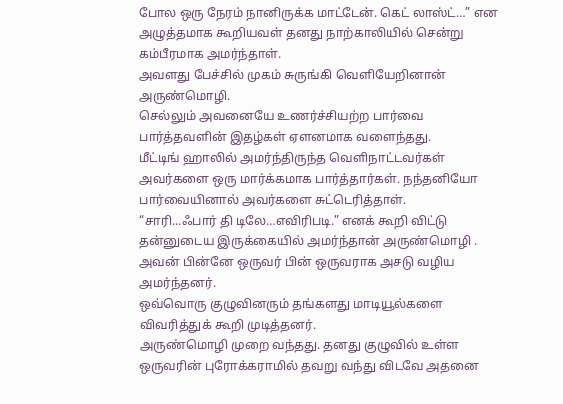போல ஒரு நேரம் நானிருக்க மாட்டேன். கெட் லாஸ்ட்…” என அழுத்தமாக கூறியவள் தனது நாற்காலியில் சென்று கம்பீரமாக அமர்ந்தாள்.
அவளது பேச்சில் முகம் சுருங்கி வெளியேறினான் அருண்மொழி.
செல்லும் அவனையே உணர்ச்சியற்ற பார்வை பார்த்தவளின் இதழ்கள் ஏளனமாக வளைந்தது.
மீட்டிங் ஹாலில் அமர்ந்திருந்த வெளிநாட்டவர்கள் அவர்களை ஒரு மார்க்கமாக பார்த்தார்கள். நந்தனியோ பார்வையினால் அவர்களை சுட்டெரித்தாள்.
“சாரி...ஃபார் தி டிலே…எவிரிபடி.” எனக் கூறி விட்டு தன்னுடைய இருக்கையில் அமர்ந்தான் அருண்மொழி .
அவன் பின்னே ஒருவர் பின் ஒருவராக அசடு வழிய அமர்ந்தனர்.
ஒவ்வொரு குழுவினரும் தங்களது மாடியூல்களை விவரித்துக் கூறி முடித்தனர்.
அருண்மொழி முறை வந்தது. தனது குழுவில் உள்ள ஒருவரின் புரோக்கராமில் தவறு வந்து விடவே அதனை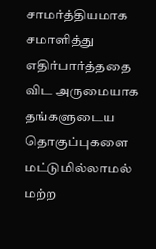சாமர்த்தியமாக சமாளித்து எதிர்பார்த்ததை விட அருமையாக தங்களுடைய தொகுப்புகளை மட்டுமில்லாமல் மற்ற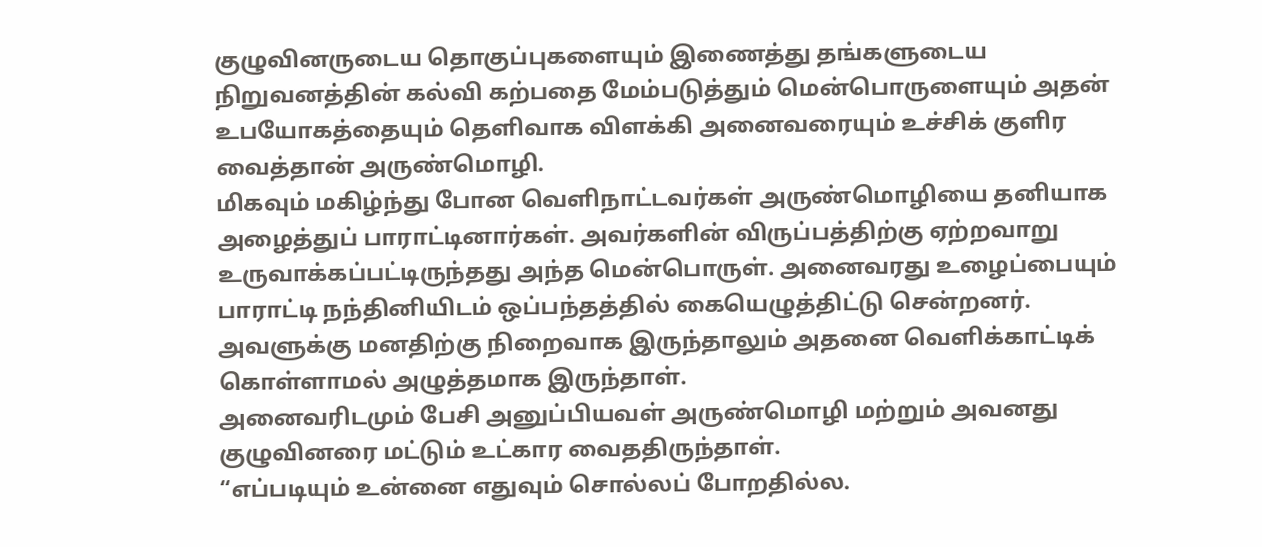குழுவினருடைய தொகுப்புகளையும் இணைத்து தங்களுடைய நிறுவனத்தின் கல்வி கற்பதை மேம்படுத்தும் மென்பொருளையும் அதன் உபயோகத்தையும் தெளிவாக விளக்கி அனைவரையும் உச்சிக் குளிர வைத்தான் அருண்மொழி.
மிகவும் மகிழ்ந்து போன வெளிநாட்டவர்கள் அருண்மொழியை தனியாக அழைத்துப் பாராட்டினார்கள். அவர்களின் விருப்பத்திற்கு ஏற்றவாறு உருவாக்கப்பட்டிருந்தது அந்த மென்பொருள். அனைவரது உழைப்பையும் பாராட்டி நந்தினியிடம் ஒப்பந்தத்தில் கையெழுத்திட்டு சென்றனர்.
அவளுக்கு மனதிற்கு நிறைவாக இருந்தாலும் அதனை வெளிக்காட்டிக் கொள்ளாமல் அழுத்தமாக இருந்தாள்.
அனைவரிடமும் பேசி அனுப்பியவள் அருண்மொழி மற்றும் அவனது குழுவினரை மட்டும் உட்கார வைததிருந்தாள்.
“எப்படியும் உன்னை எதுவும் சொல்லப் போறதில்ல.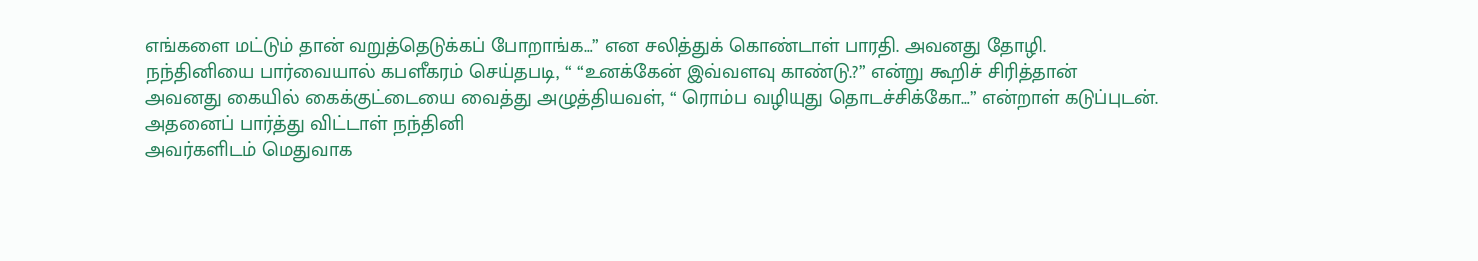எங்களை மட்டும் தான் வறுத்தெடுக்கப் போறாங்க…” என சலித்துக் கொண்டாள் பாரதி. அவனது தோழி.
நந்தினியை பார்வையால் கபளீகரம் செய்தபடி, “ “உனக்கேன் இவ்வளவு காண்டு.?” என்று கூறிச் சிரித்தான்
அவனது கையில் கைக்குட்டையை வைத்து அழுத்தியவள், “ ரொம்ப வழியுது தொடச்சிக்கோ…” என்றாள் கடுப்புடன்.
அதனைப் பார்த்து விட்டாள் நந்தினி
அவர்களிடம் மெதுவாக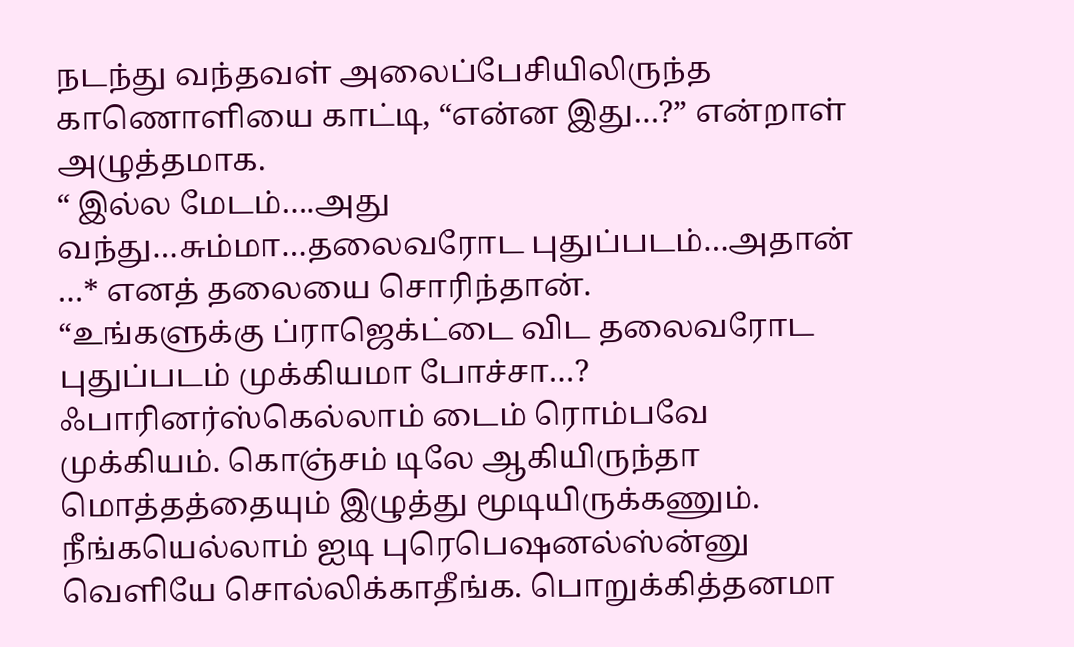நடந்து வந்தவள் அலைப்பேசியிலிருந்த காணொளியை காட்டி, “என்ன இது…?” என்றாள் அழுத்தமாக.
“ இல்ல மேடம்….அது வந்து…சும்மா…தலைவரோட புதுப்படம்…அதான் …* எனத் தலையை சொரிந்தான்.
“உங்களுக்கு ப்ராஜெக்ட்டை விட தலைவரோட புதுப்படம் முக்கியமா போச்சா…? ஃபாரினர்ஸ்கெல்லாம் டைம் ரொம்பவே முக்கியம். கொஞ்சம் டிலே ஆகியிருந்தா மொத்தத்தையும் இழுத்து மூடியிருக்கணும். நீங்கயெல்லாம் ஐடி புரெபெஷனல்ஸ்ன்னு வெளியே சொல்லிக்காதீங்க. பொறுக்கித்தனமா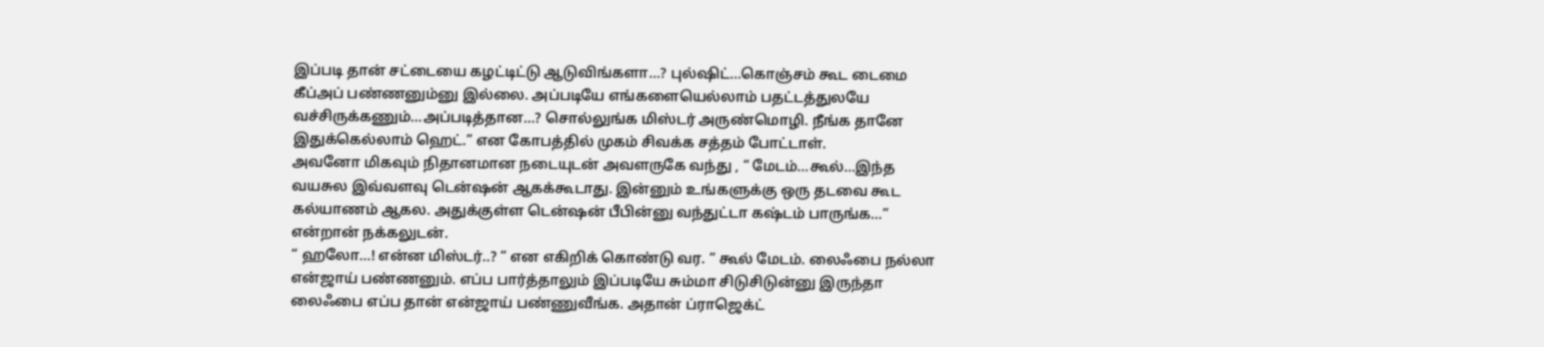இப்படி தான் சட்டையை கழட்டிட்டு ஆடுவிங்களா…? புல்ஷிட்…கொஞ்சம் கூட டைமை கீப்அப் பண்ணனும்னு இல்லை. அப்படியே எங்களையெல்லாம் பதட்டத்துலயே வச்சிருக்கணும்…அப்படித்தான…? சொல்லுங்க மிஸ்டர் அருண்மொழி. நீங்க தானே இதுக்கெல்லாம் ஹெட்.” என கோபத்தில் முகம் சிவக்க சத்தம் போட்டாள்.
அவனோ மிகவும் நிதானமான நடையுடன் அவளருகே வந்து , “ மேடம்…கூல்…இந்த வயசுல இவ்வளவு டென்ஷன் ஆகக்கூடாது. இன்னும் உங்களுக்கு ஒரு தடவை கூட கல்யாணம் ஆகல. அதுக்குள்ள டென்ஷன் பீபின்னு வந்துட்டா கஷ்டம் பாருங்க…” என்றான் நக்கலுடன்.
“ ஹலோ…! என்ன மிஸ்டர்..? “ என எகிறிக் கொண்டு வர. “ கூல் மேடம். லைஃபை நல்லா என்ஜாய் பண்ணனும். எப்ப பார்த்தாலும் இப்படியே சும்மா சிடுசிடுன்னு இருந்தா லைஃபை எப்ப தான் என்ஜாய் பண்ணுவீங்க. அதான் ப்ராஜெக்ட்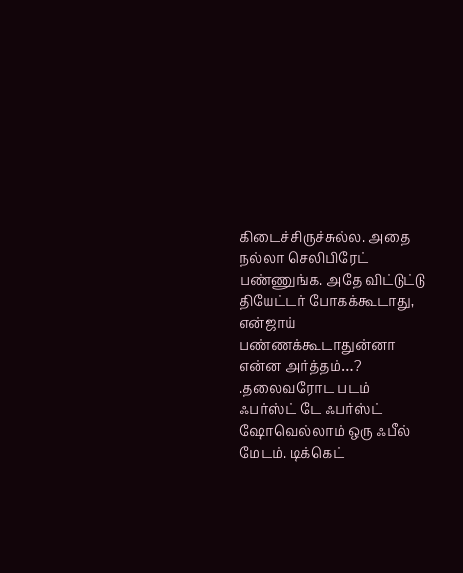கிடைச்சிருச்சுல்ல. அதை நல்லா செலிபிரேட் பண்ணுங்க. அதே விட்டுட்டு தியேட்டர் போகக்கூடாது, என்ஜாய் பண்ணக்கூடாதுன்னா என்ன அர்த்தம்…? .தலைவரோட படம் ஃபர்ஸ்ட் டே ஃபர்ஸ்ட் ஷோவெல்லாம் ஒரு ஃபீல் மேடம். டிக்கெட்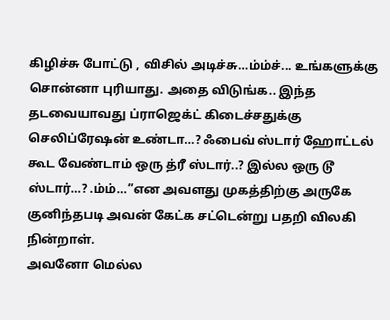கிழிச்சு போட்டு , விசில் அடிச்சு…ம்ம்ச்... உங்களுக்கு சொன்னா புரியாது. அதை விடுங்க.. இந்த தடவையாவது ப்ராஜெக்ட் கிடைச்சதுக்கு செலிப்ரேஷன் உண்டா…? ஃபைவ் ஸ்டார் ஹோட்டல் கூட வேண்டாம் ஒரு த்ரீ ஸ்டார்..? இல்ல ஒரு டூ ஸ்டார்…? .ம்ம்…”என அவளது முகத்திற்கு அருகே குனிந்தபடி அவன் கேட்க சட்டென்று பதறி விலகி நின்றாள்.
அவனோ மெல்ல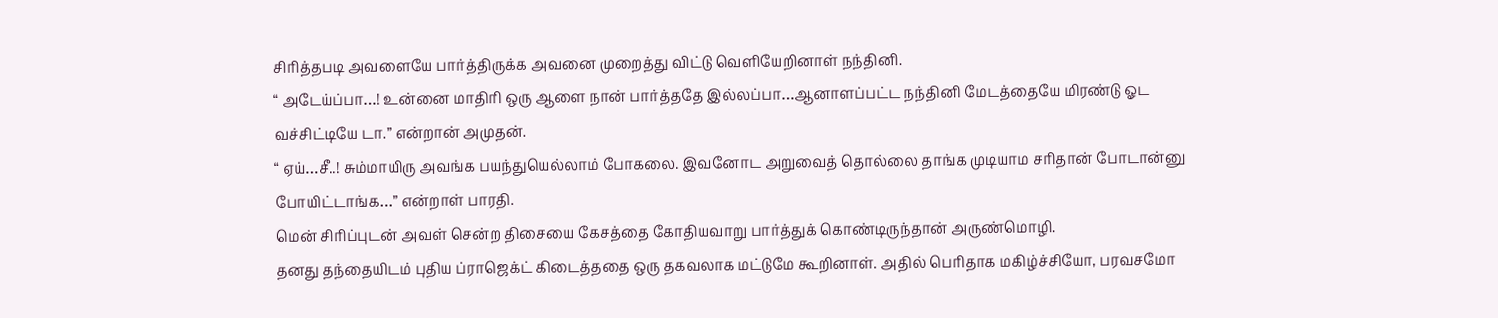சிரித்தபடி அவளையே பார்த்திருக்க அவனை முறைத்து விட்டு வெளியேறினாள் நந்தினி.
“ அடேய்ப்பா…! உன்னை மாதிரி ஒரு ஆளை நான் பார்த்ததே இல்லப்பா…ஆனாளப்பட்ட நந்தினி மேடத்தையே மிரண்டு ஓட வச்சிட்டியே டா.” என்றான் அமுதன்.
“ ஏய்…சீ..! சும்மாயிரு அவங்க பயந்துயெல்லாம் போகலை. இவனோட அறுவைத் தொல்லை தாங்க முடியாம சரிதான் போடான்னு போயிட்டாங்க…” என்றாள் பாரதி.
மென் சிரிப்புடன் அவள் சென்ற திசையை கேசத்தை கோதியவாறு பார்த்துக் கொண்டிருந்தான் அருண்மொழி.
தனது தந்தையிடம் புதிய ப்ராஜெக்ட் கிடைத்ததை ஒரு தகவலாக மட்டுமே கூறினாள். அதில் பெரிதாக மகிழ்ச்சியோ, பரவசமோ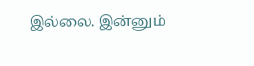இல்லை. இன்னும்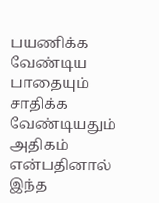பயணிக்க வேண்டிய பாதையும் சாதிக்க வேண்டியதும் அதிகம் என்பதினால் இந்த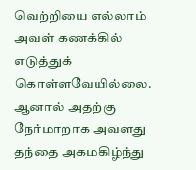வெற்றியை எல்லாம் அவள் கணக்கில் எடுத்துக் கொள்ளவேயில்லை. ஆனால் அதற்கு நேர்மாறாக அவளது தந்தை அகமகிழ்ந்து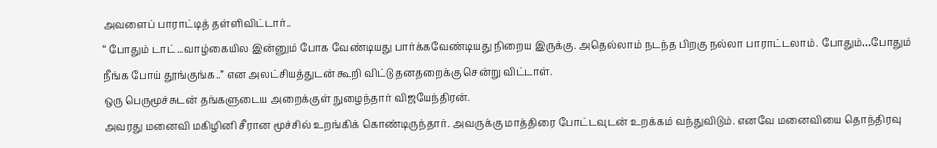அவளைப் பாராட்டித் தள்ளிவிட்டார்..
“ போதும் டாட்...வாழ்கையில இன்னும் போக வேண்டியது பார்க்கவேண்டியது நிறைய இருக்கு. அதெல்லாம் நடந்த பிறகு நல்லா பாராட்டலாம். போதும்…போதும் நீங்க போய் தூங்குங்க..” என அலட்சியத்துடன் கூறி விட்டு தனதறைக்கு சென்று விட்டாள்.
ஒரு பெருமூச்சுடன் தங்களுடைய அறைக்குள் நுழைந்தார் விஜயேந்திரன்.
அவரது மனைவி மகிழினி சீரான மூச்சில் உறங்கிக் கொண்டிருந்தார். அவருக்கு மாத்திரை போட்டவுடன் உறக்கம் வந்துவிடும். எனவே மனைவியை தொந்திரவு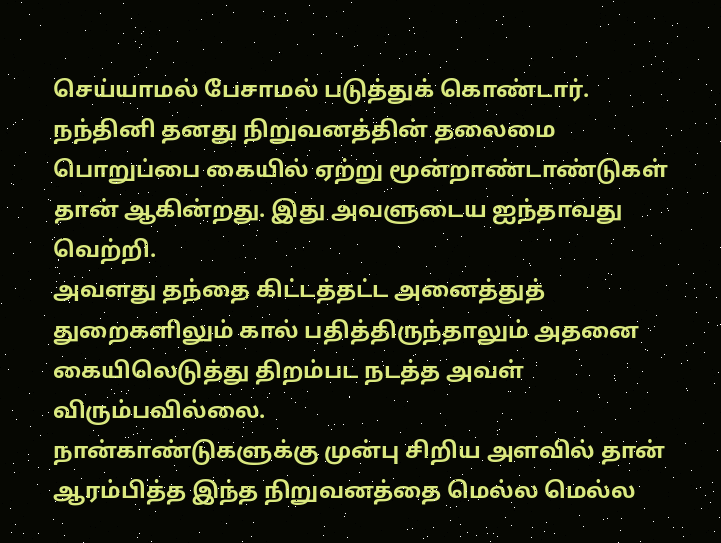செய்யாமல் பேசாமல் படுத்துக் கொண்டார்.
நந்தினி தனது நிறுவனத்தின் தலைமை பொறுப்பை கையில் ஏற்று மூன்றாண்டாண்டுகள் தான் ஆகின்றது. இது அவளுடைய ஐந்தாவது வெற்றி.
அவளது தந்தை கிட்டத்தட்ட அனைத்துத் துறைகளிலும் கால் பதித்திருந்தாலும் அதனை கையிலெடுத்து திறம்பட நடத்த அவள் விரும்பவில்லை.
நான்காண்டுகளுக்கு முன்பு சிறிய அளவில் தான் ஆரம்பித்த இந்த நிறுவனத்தை மெல்ல மெல்ல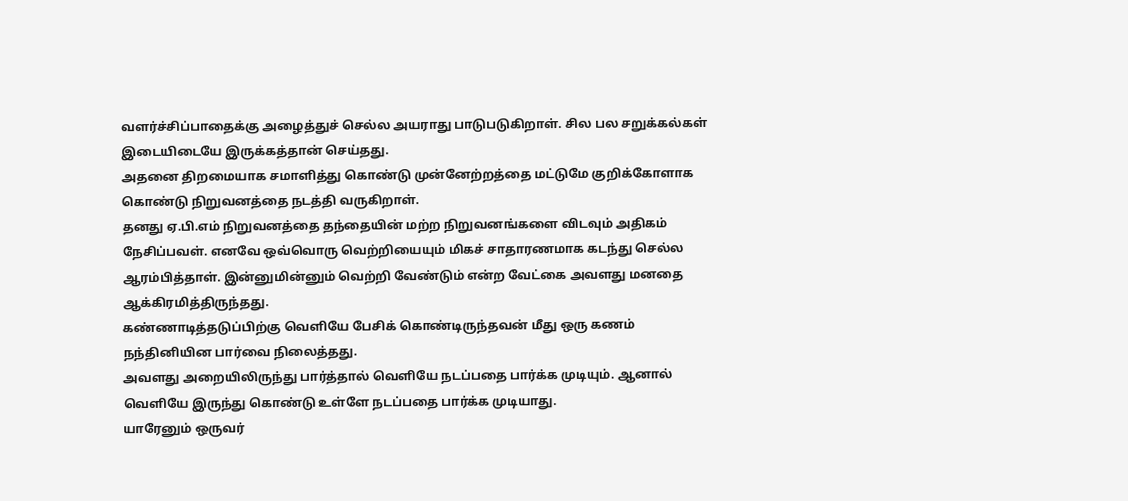வளர்ச்சிப்பாதைக்கு அழைத்துச் செல்ல அயராது பாடுபடுகிறாள். சில பல சறுக்கல்கள் இடையிடையே இருக்கத்தான் செய்தது.
அதனை திறமையாக சமாளித்து கொண்டு முன்னேற்றத்தை மட்டுமே குறிக்கோளாக கொண்டு நிறுவனத்தை நடத்தி வருகிறாள்.
தனது ஏ.பி.எம் நிறுவனத்தை தந்தையின் மற்ற நிறுவனங்களை விடவும் அதிகம் நேசிப்பவள். எனவே ஒவ்வொரு வெற்றியையும் மிகச் சாதாரணமாக கடந்து செல்ல ஆரம்பித்தாள். இன்னுமின்னும் வெற்றி வேண்டும் என்ற வேட்கை அவளது மனதை ஆக்கிரமித்திருந்தது.
கண்ணாடித்தடுப்பிற்கு வெளியே பேசிக் கொண்டிருந்தவன் மீது ஒரு கணம் நந்தினியின பார்வை நிலைத்தது.
அவளது அறையிலிருந்து பார்த்தால் வெளியே நடப்பதை பார்க்க முடியும். ஆனால் வெளியே இருந்து கொண்டு உள்ளே நடப்பதை பார்க்க முடியாது.
யாரேனும் ஒருவர்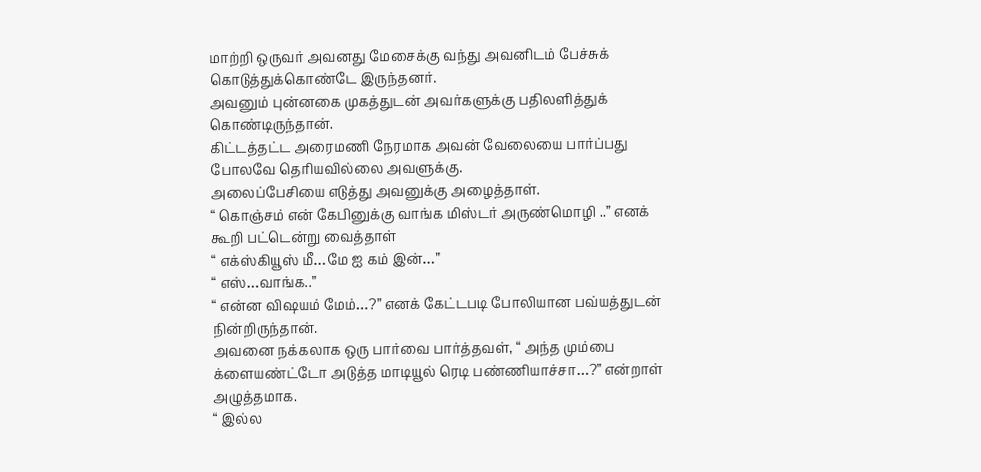மாற்றி ஒருவர் அவனது மேசைக்கு வந்து அவனிடம் பேச்சுக் கொடுத்துக்கொண்டே இருந்தனர்.
அவனும் புன்னகை முகத்துடன் அவர்களுக்கு பதிலளித்துக் கொண்டிருந்தான்.
கிட்டத்தட்ட அரைமணி நேரமாக அவன் வேலையை பார்ப்பது போலவே தெரியவில்லை அவளுக்கு.
அலைப்பேசியை எடுத்து அவனுக்கு அழைத்தாள்.
“ கொஞ்சம் என் கேபினுக்கு வாங்க மிஸ்டர் அருண்மொழி ..” எனக் கூறி பட்டென்று வைத்தாள்
“ எக்ஸ்கியூஸ் மீ…மே ஐ கம் இன்…”
“ எஸ்…வாங்க..”
“ என்ன விஷயம் மேம்…?” எனக் கேட்டபடி போலியான பவ்யத்துடன் நின்றிருந்தான்.
அவனை நக்கலாக ஒரு பார்வை பார்த்தவள், “ அந்த மும்பை க்ளையண்ட்டோ அடுத்த மாடியூல் ரெடி பண்ணியாச்சா…?” என்றாள் அழுத்தமாக.
“ இல்ல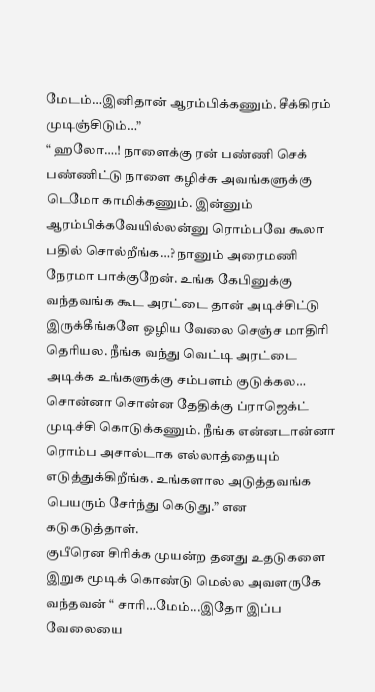மேடம்…இனிதான் ஆரம்பிக்கணும். சீக்கிரம் முடிஞ்சிடும்…”
“ ஹலோ….! நாளைக்கு ரன் பண்ணி செக் பண்ணிட்டு நாளை கழிச்சு அவங்களுக்கு டெமோ காமிக்கணும். இன்னும் ஆரம்பிக்கவேயில்லன்னு ரொம்பவே கூலா பதில் சொல்றீங்க…? நானும் அரைமணி நேரமா பாக்குறேன். உங்க கேபினுக்கு வந்தவங்க கூட அரட்டை தான் அடிச்சிட்டு இருக்கீங்களே ஒழிய வேலை செஞ்ச மாதிரி தெரியல. நீங்க வந்து வெட்டி அரட்டை அடிக்க உங்களுக்கு சம்பளம் குடுக்கல… சொன்னா சொன்ன தேதிக்கு ப்ராஜெக்ட் முடிச்சி கொடுக்கணும். நீங்க என்னடான்னா ரொம்ப அசால்டாக எல்லாத்தையும் எடுத்துக்கிறீங்க. உங்களால அடுத்தவங்க பெயரும் சேர்ந்து கெடுது.” என கடுகடுத்தாள்.
குபீரென சிரிக்க முயன்ற தனது உதடுகளை இறுக மூடிக் கொண்டு மெல்ல அவளருகே வந்தவன் “ சாரி…மேம்...இதோ இப்ப வேலையை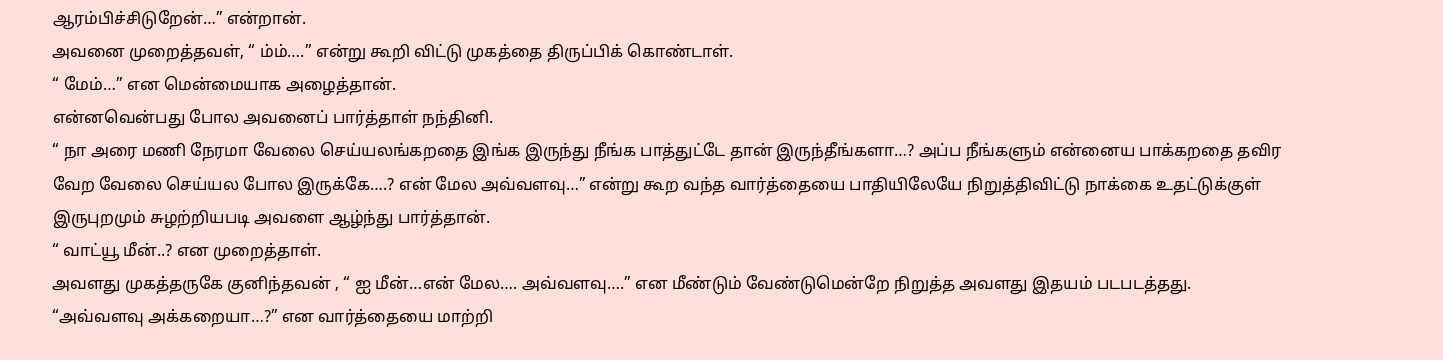ஆரம்பிச்சிடுறேன்…” என்றான்.
அவனை முறைத்தவள், “ ம்ம்….” என்று கூறி விட்டு முகத்தை திருப்பிக் கொண்டாள்.
“ மேம்…” என மென்மையாக அழைத்தான்.
என்னவென்பது போல அவனைப் பார்த்தாள் நந்தினி.
“ நா அரை மணி நேரமா வேலை செய்யலங்கறதை இங்க இருந்து நீங்க பாத்துட்டே தான் இருந்தீங்களா…? அப்ப நீங்களும் என்னைய பாக்கறதை தவிர வேற வேலை செய்யல போல இருக்கே….? என் மேல அவ்வளவு…” என்று கூற வந்த வார்த்தையை பாதியிலேயே நிறுத்திவிட்டு நாக்கை உதட்டுக்குள் இருபுறமும் சுழற்றியபடி அவளை ஆழ்ந்து பார்த்தான்.
“ வாட்யூ மீன்..? என முறைத்தாள்.
அவளது முகத்தருகே குனிந்தவன் , “ ஐ மீன்…என் மேல…. அவ்வளவு….” என மீண்டும் வேண்டுமென்றே நிறுத்த அவளது இதயம் படபடத்தது.
“அவ்வளவு அக்கறையா…?” என வார்த்தையை மாற்றி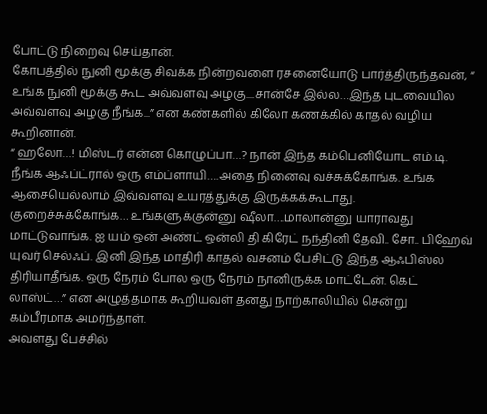போட்டு நிறைவு செய்தான்.
கோபத்தில் நுனி மூக்கு சிவக்க நின்றவளை ரசனையோடு பார்த்திருந்தவன், “ உங்க நுனி மூக்கு கூட அவ்வளவு அழகு....சான்சே இல்ல…இந்த புடவையில அவ்வளவு அழகு நீங்க...” என கண்களில் கிலோ கணக்கில் காதல் வழிய கூறினான்.
“ ஹலோ…! மிஸ்டர் என்ன கொழுப்பா…? நான் இந்த கம்பெனியோட எம்.டி. நீங்க ஆஃப்ட்ரால் ஒரு எம்ப்ளாயி….அதை நினைவு வச்சுக்கோங்க. உங்க ஆசையெல்லாம் இவ்வளவு உயரத்துக்கு இருக்கக்கூடாது. குறைச்சுக்கோங்க… உங்களுக்குன்னு ஷீலா….மாலான்னு யாராவது மாட்டுவாங்க. ஐ யம் ஒன் அண்ட் ஒன்லி தி கிரேட் நந்தினி தேவி.. சோ.. பிஹேவ் யுவர் செல்ஃப். இனி இந்த மாதிரி காதல் வசனம் பேசிட்டு இந்த ஆஃபிஸ்ல திரியாதீங்க. ஒரு நேரம் போல ஒரு நேரம் நானிருக்க மாட்டேன். கெட் லாஸ்ட்…” என அழுத்தமாக கூறியவள் தனது நாற்காலியில் சென்று கம்பீரமாக அமர்ந்தாள்.
அவளது பேச்சில்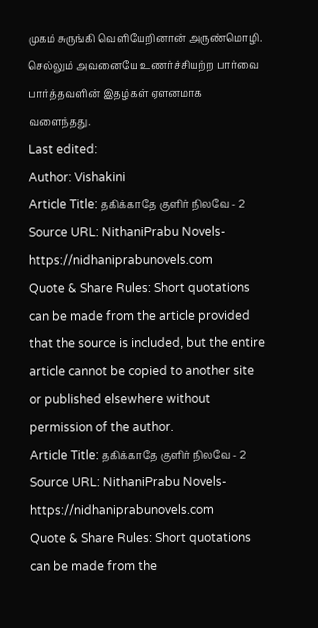முகம் சுருங்கி வெளியேறினான் அருண்மொழி.
செல்லும் அவனையே உணர்ச்சியற்ற பார்வை பார்த்தவளின் இதழ்கள் ஏளனமாக வளைந்தது.
Last edited:
Author: Vishakini
Article Title: தகிக்காதே குளிர் நிலவே - 2
Source URL: NithaniPrabu Novels-https://nidhaniprabunovels.com
Quote & Share Rules: Short quotations can be made from the article provided that the source is included, but the entire article cannot be copied to another site or published elsewhere without permission of the author.
Article Title: தகிக்காதே குளிர் நிலவே - 2
Source URL: NithaniPrabu Novels-https://nidhaniprabunovels.com
Quote & Share Rules: Short quotations can be made from the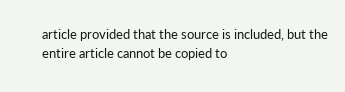article provided that the source is included, but the entire article cannot be copied to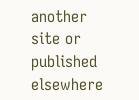another site or published elsewhere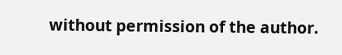without permission of the author.